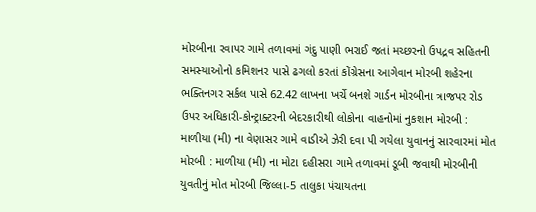મોરબીના રવાપર ગામે તળાવમાં ગંદુ પાણી ભરાઈ જતાં મચ્છરનો ઉપદ્રવ સહિતની સમસ્યાઓનો કમિશનર પાસે ઢગલો કરતાં કોંગ્રેસના આગેવાન મોરબી શહેરના ભક્તિનગર સર્કલ પાસે 62.42 લાખના ખર્ચે બનશે ગાર્ડન મોરબીના ત્રાજપર રોડ ઉપર અધિકારી-કોન્ટ્રાક્ટરની બેદરકારીથી લોકોના વાહનોમાં નુકશાન મોરબી : માળીયા (મી) ના વેણાસર ગામે વાડીએ ઝેરી દવા પી ગયેલા યુવાનનું સારવારમાં મોત મોરબી : માળીયા (મી) ના મોટા દહીસરા ગામે તળાવમાં ડૂબી જવાથી મોરબીની યુવતીનું મોત મોરબી જિલ્લા-5 તાલુકા પંચાયતના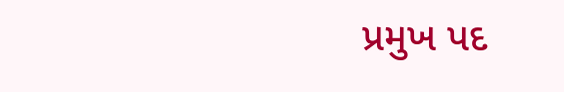પ્રમુખ પદ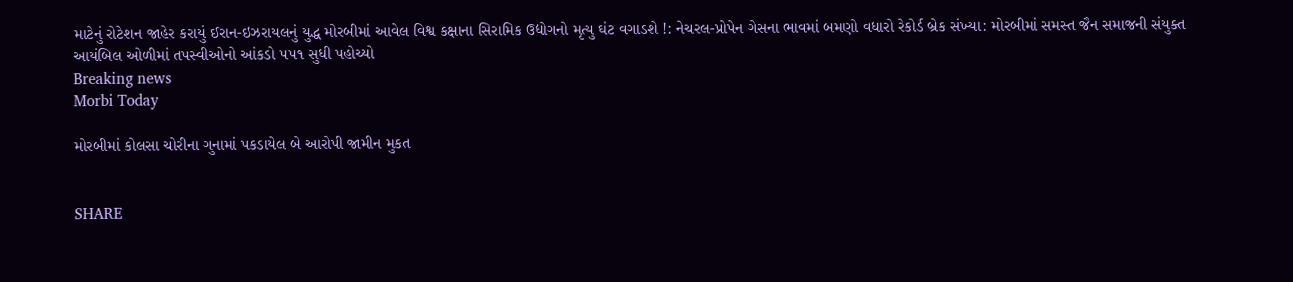માટેનું રોટેશન જાહેર કરાયું ઈરાન-ઇઝરાયલનું યુદ્ધ મોરબીમાં આવેલ વિશ્વ કક્ષાના સિરામિક ઉદ્યોગનો મૃત્યુ ઘંટ વગાડશે !: નેચરલ-પ્રોપેન ગેસના ભાવમાં બમણો વધારો રેકોર્ડ બ્રેક સંખ્યા: મોરબીમાં સમસ્ત જૈન સમાજની સંયુક્ત આયંબિલ ઓળીમાં તપસ્વીઓનો આંકડો ૫૫૧ સુધી પહોચ્યો
Breaking news
Morbi Today

મોરબીમાં કોલસા ચોરીના ગુનામાં પકડાયેલ બે આરોપી જામીન મુકત


SHARE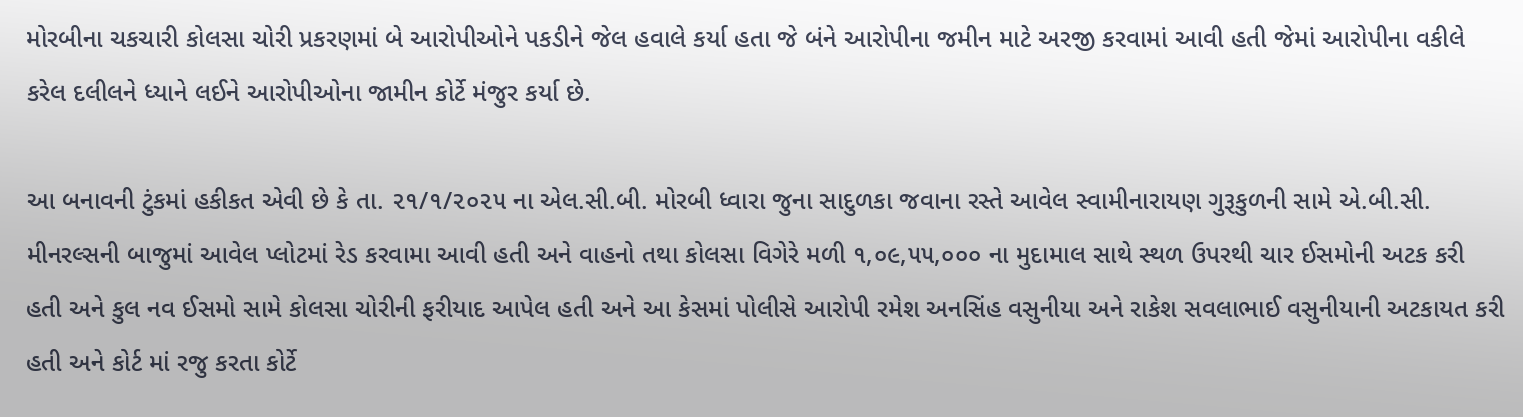મોરબીના ચકચારી કોલસા ચોરી પ્રકરણમાં બે આરોપીઓને પકડીને જેલ હવાલે કર્યા હતા જે બંને આરોપીના જમીન માટે અરજી કરવામાં આવી હતી જેમાં આરોપીના વકીલે કરેલ દલીલને ધ્યાને લઈને આરોપીઓના જામીન કોર્ટે મંજુર કર્યા છે.

આ બનાવની ટુંકમાં હકીકત એવી છે કે તા. ૨૧/૧/૨૦૨૫ ના એલ.સી.બી. મોરબી ધ્વારા જુના સાદુળકા જવાના રસ્તે આવેલ સ્વામીનારાયણ ગુરૂકુળની સામે એ.બી.સી. મીનરલ્સની બાજુમાં આવેલ પ્લોટમાં રેડ કરવામા આવી હતી અને વાહનો તથા કોલસા વિગેરે મળી ૧,૦૯,૫૫,૦૦૦ ના મુદામાલ સાથે સ્થળ ઉપરથી ચાર ઈસમોની અટક કરી હતી અને કુલ નવ ઈસમો સામે કોલસા ચોરીની ફરીયાદ આપેલ હતી અને આ કેસમાં પોલીસે આરોપી રમેશ અનસિંહ વસુનીયા અને રાકેશ સવલાભાઈ વસુનીયાની અટકાયત કરી હતી અને કોર્ટ માં રજુ કરતા કોર્ટે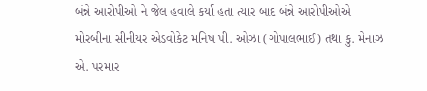બંન્ને આરોપીઓ ને જેલ હવાલે કર્યા હતા ત્યાર બાદ બંન્ને આરોપીઓએ મોરબીના સીનીયર એડવોકેટ મનિષ પી. ઓઝા (ગોપાલભાઈ) તથા કુ. મેનાઝ એ. પરમાર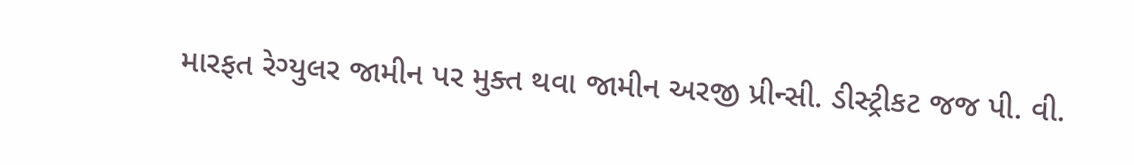મારફત રેગ્યુલર જામીન પર મુક્ત થવા જામીન અરજી પ્રીન્સી. ડીસ્ટ્રીકટ જજ પી. વી.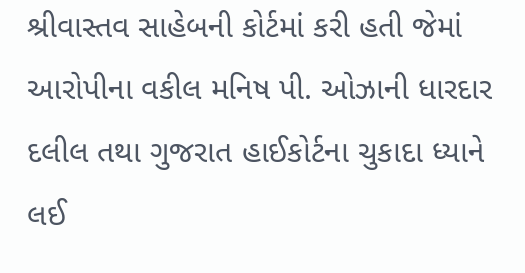શ્રીવાસ્તવ સાહેબની કોર્ટમાં કરી હતી જેમાં આરોપીના વકીલ મનિષ પી. ઓઝાની ધારદાર દલીલ તથા ગુજરાત હાઈકોર્ટના ચુકાદા ધ્યાને લઈ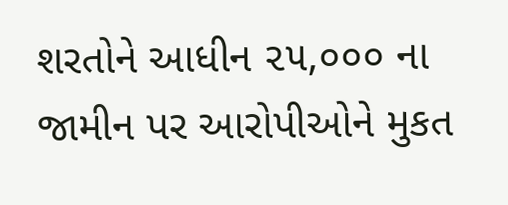શરતોને આધીન ૨૫,૦૦૦ ના જામીન પર આરોપીઓને મુકત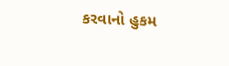કરવાનો હુકમ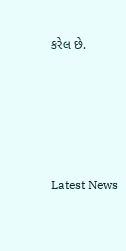કરેલ છે.






Latest News